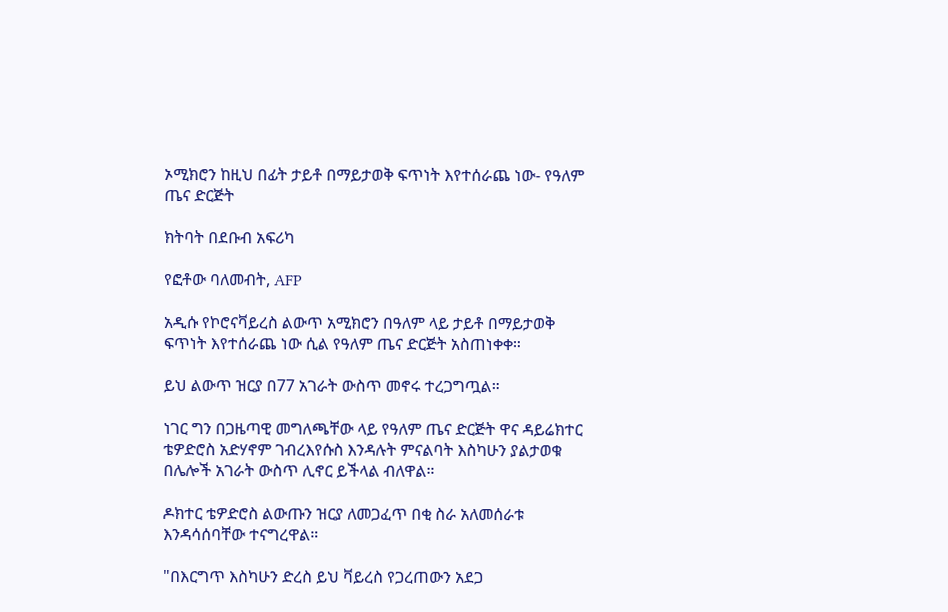ኦሚክሮን ከዚህ በፊት ታይቶ በማይታወቅ ፍጥነት እየተሰራጨ ነው- የዓለም ጤና ድርጅት

ክትባት በደቡብ አፍሪካ

የፎቶው ባለመብት, AFP

አዲሱ የኮሮናቫይረስ ልውጥ አሚክሮን በዓለም ላይ ታይቶ በማይታወቅ ፍጥነት እየተሰራጨ ነው ሲል የዓለም ጤና ድርጅት አስጠነቀቀ።

ይህ ልውጥ ዝርያ በ77 አገራት ውስጥ መኖሩ ተረጋግጧል።

ነገር ግን በጋዜጣዊ መግለጫቸው ላይ የዓለም ጤና ድርጅት ዋና ዳይሬክተር ቴዎድሮስ አድሃኖም ገብረእየሱስ እንዳሉት ምናልባት እስካሁን ያልታወቁ በሌሎች አገራት ውስጥ ሊኖር ይችላል ብለዋል።

ዶክተር ቴዎድሮስ ልውጡን ዝርያ ለመጋፈጥ በቂ ስራ አለመሰራቱ እንዳሳሰባቸው ተናግረዋል።

"በእርግጥ እስካሁን ድረስ ይህ ቫይረስ የጋረጠውን አደጋ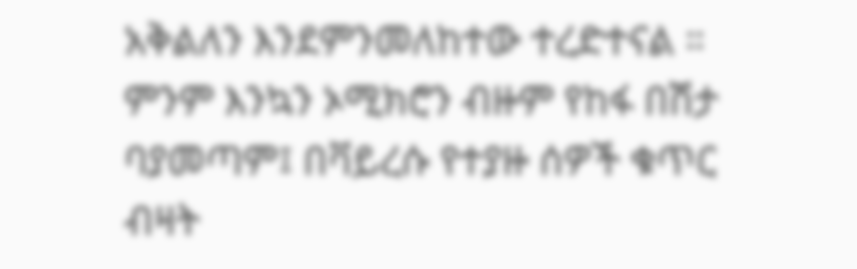አቅልለን እንደምንመለከተው ተረድተናል ። ምንም እንኳን ኦሚክሮን ብዙም የከፋ በሽታ ባያመጣም፤ በቫይረሱ የተያዙ ሰዎች ቁጥር ብዛት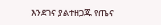እንደገና ያልተዘጋጁ የጤና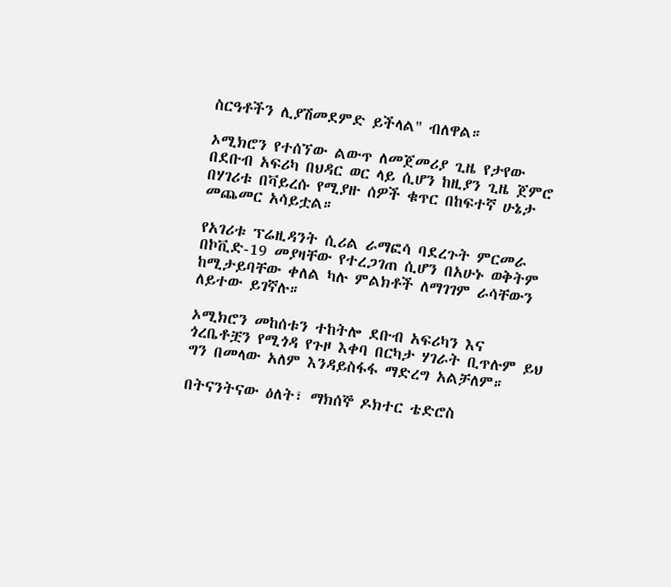ስርዓቶችን ሊያሽመደምድ ይችላል" ብለዋል።

ኦሚክሮን የተሰኘው ልውጥ ለመጀመሪያ ጊዜ የታየው በደቡብ አፍሪካ በህዳር ወር ላይ ሲሆን ከዚያን ጊዜ ጀምሮ በሃገሪቱ በቫይረሱ የሚያዙ ሰዎች ቁጥር በከፍተኛ ሁኔታ መጨመር አሳይቷል።

የአገሪቱ ፕሬዚዳንት ሲሪል ራማፎሳ ባደረጉት ምርመራ በኮቪድ-19 መያዛቸው የተረጋገጠ ሲሆን በአሁኑ ወቅትም ከሚታይባቸው ቀለል ካሉ ምልክቶች ለማገገም ራሳቸውን ለይተው ይገኛሉ።

ኦሚክሮን መከሰቱን ተከትሎ ደቡብ አፍሪካን እና ጎረቤቶቿን የሚጎዳ የጉዞ እቀባ በርካታ ሃገራት ቢጥሉም ይህ ግን በመላው አለም እንዳይስፋፋ ማድረግ አልቻለም።

በትናንትናው ዕለት፣ ማክሰኞ ዶክተር ቴድሮስ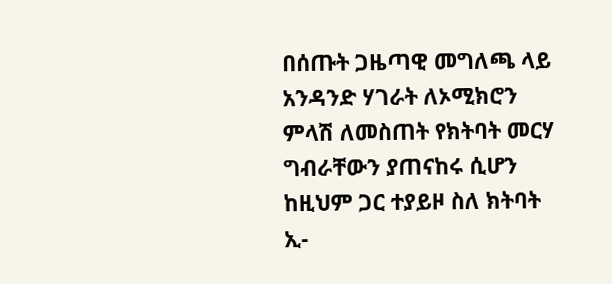በሰጡት ጋዜጣዊ መግለጫ ላይ አንዳንድ ሃገራት ለኦሚክሮን ምላሽ ለመስጠት የክትባት መርሃ ግብራቸውን ያጠናከሩ ሲሆን ከዚህም ጋር ተያይዞ ስለ ክትባት ኢ-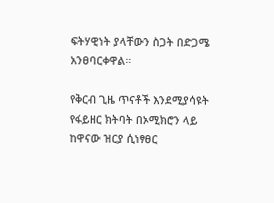ፍትሃዊነት ያላቸውን ስጋት በድጋሜ አንፀባርቀዋል።

የቅርብ ጊዜ ጥናቶች እንደሚያሳዩት የፋይዘር ክትባት በኦሚክሮን ላይ ከዋናው ዝርያ ሲነፃፀር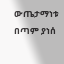ውጤታማነቱ በጣም ያነሰ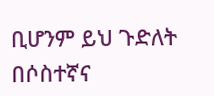ቢሆንም ይህ ጉድለት በሶስተኛና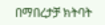በማበረታቻ ክትባት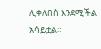ሊቀለበስ እንደሚችል አሳይቷል።